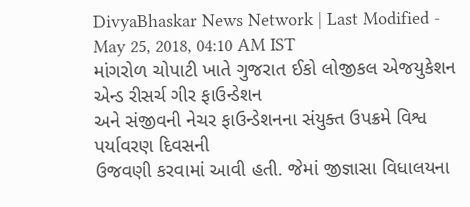DivyaBhaskar News Network | Last Modified - May 25, 2018, 04:10 AM IST
માંગરોળ ચોપાટી ખાતે ગુજરાત ઈકો લોજીકલ એજયુકેશન એન્ડ રીસર્ચ ગીર ફાઉન્ડેશન
અને સંજીવની નેચર ફાઉન્ડેશનના સંયુક્ત ઉપક્રમે વિશ્વ પર્યાવરણ દિવસની
ઉજવણી કરવામાં આવી હતી. જેમાં જીજ્ઞાસા વિધાલયના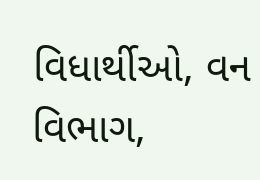વિધાર્થીઓ, વન વિભાગ,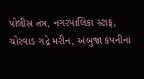પોલીસ તંત્ર, નગરપાલિકા સ્ટાફ, ચોરવાડ ગદ્રે મરીન, અંબુજા કંપનીનાં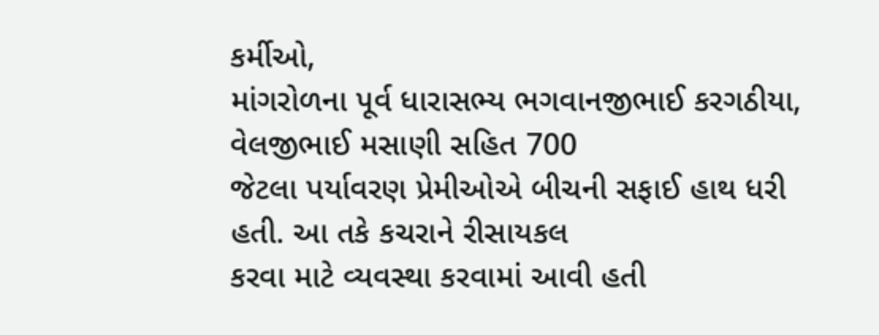કર્મીઓ,
માંગરોળના પૂર્વ ધારાસભ્ય ભગવાનજીભાઈ કરગઠીયા, વેલજીભાઈ મસાણી સહિત 700
જેટલા પર્યાવરણ પ્રેમીઓએ બીચની સફાઈ હાથ ધરી હતી. આ તકે કચરાને રીસાયકલ
કરવા માટે વ્યવસ્થા કરવામાં આવી હતી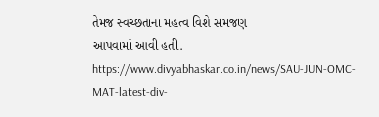તેમજ સ્વચ્છતાના મહત્વ વિશે સમજણ
આપવામાં આવી હતી.
https://www.divyabhaskar.co.in/news/SAU-JUN-OMC-MAT-latest-div-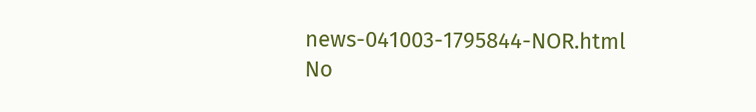news-041003-1795844-NOR.html
No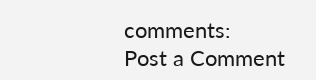comments:
Post a Comment